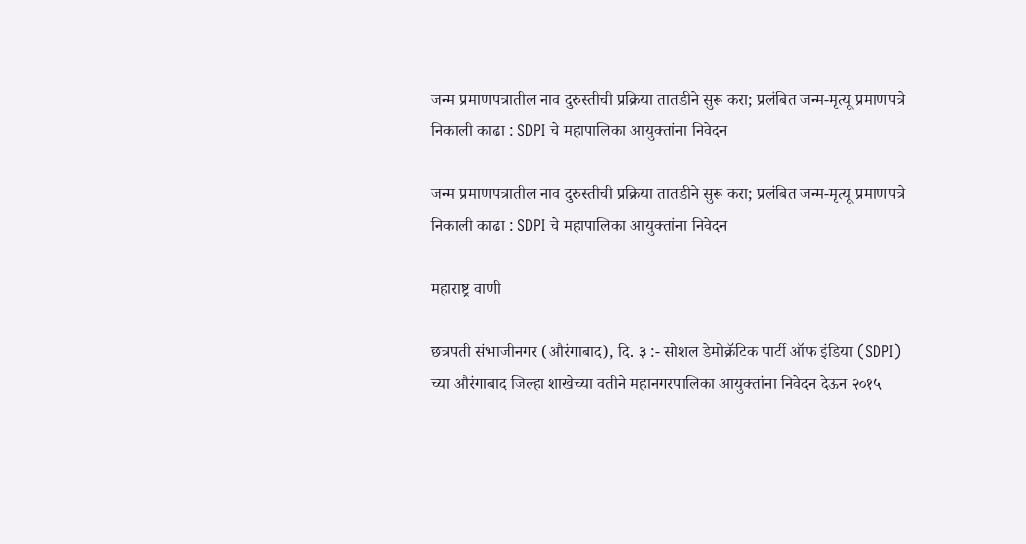जन्म प्रमाणपत्रातील नाव दुरुस्तीची प्रक्रिया तातडीने सुरू करा; प्रलंबित जन्म-मृत्यू प्रमाणपत्रे निकाली काढा : SDPI चे महापालिका आयुक्तांना निवेदन

जन्म प्रमाणपत्रातील नाव दुरुस्तीची प्रक्रिया तातडीने सुरू करा; प्रलंबित जन्म-मृत्यू प्रमाणपत्रे निकाली काढा : SDPI चे महापालिका आयुक्तांना निवेदन

महाराष्ट्र वाणी

छत्रपती संभाजीनगर (औरंगाबाद), दि. ३ :- सोशल डेमोक्रॅटिक पार्टी ऑफ इंडिया (SDPI) च्या औरंगाबाद जिल्हा शाखेच्या वतीने महानगरपालिका आयुक्तांना निवेदन देऊन २०१५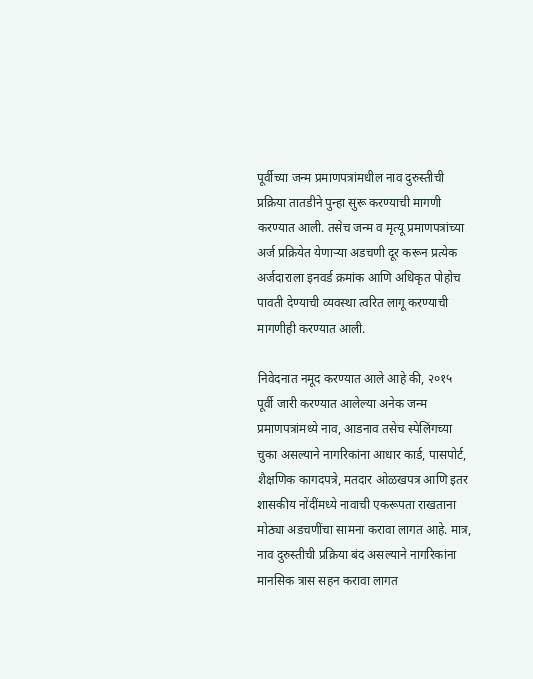पूर्वीच्या जन्म प्रमाणपत्रांमधील नाव दुरुस्तीची प्रक्रिया तातडीने पुन्हा सुरू करण्याची मागणी करण्यात आली. तसेच जन्म व मृत्यू प्रमाणपत्रांच्या अर्ज प्रक्रियेत येणाऱ्या अडचणी दूर करून प्रत्येक अर्जदाराला इनवर्ड क्रमांक आणि अधिकृत पोहोच पावती देण्याची व्यवस्था त्वरित लागू करण्याची मागणीही करण्यात आली.

निवेदनात नमूद करण्यात आले आहे की, २०१५ पूर्वी जारी करण्यात आलेल्या अनेक जन्म प्रमाणपत्रांमध्ये नाव, आडनाव तसेच स्पेलिंगच्या चुका असल्याने नागरिकांना आधार कार्ड, पासपोर्ट, शैक्षणिक कागदपत्रे, मतदार ओळखपत्र आणि इतर शासकीय नोंदींमध्ये नावाची एकरूपता राखताना मोठ्या अडचणींचा सामना करावा लागत आहे. मात्र, नाव दुरुस्तीची प्रक्रिया बंद असल्याने नागरिकांना मानसिक त्रास सहन करावा लागत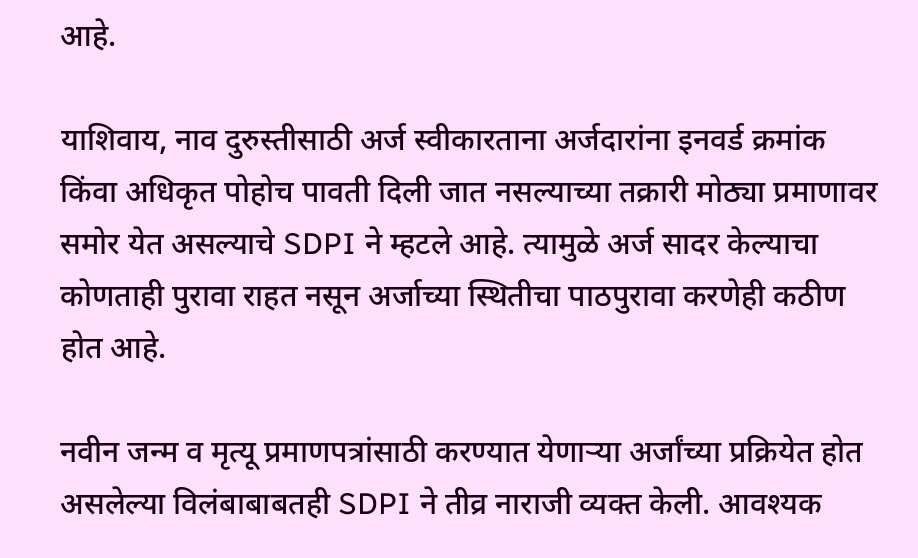आहे.

याशिवाय, नाव दुरुस्तीसाठी अर्ज स्वीकारताना अर्जदारांना इनवर्ड क्रमांक किंवा अधिकृत पोहोच पावती दिली जात नसल्याच्या तक्रारी मोठ्या प्रमाणावर समोर येत असल्याचे SDPI ने म्हटले आहे. त्यामुळे अर्ज सादर केल्याचा कोणताही पुरावा राहत नसून अर्जाच्या स्थितीचा पाठपुरावा करणेही कठीण होत आहे.

नवीन जन्म व मृत्यू प्रमाणपत्रांसाठी करण्यात येणाऱ्या अर्जांच्या प्रक्रियेत होत असलेल्या विलंबाबाबतही SDPI ने तीव्र नाराजी व्यक्त केली. आवश्यक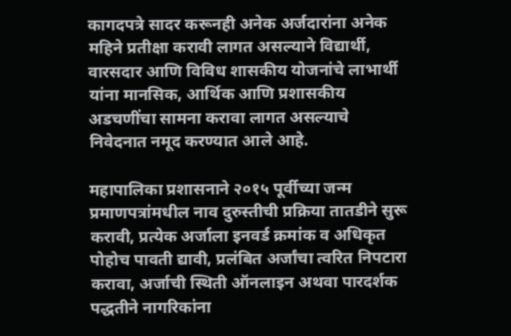कागदपत्रे सादर करूनही अनेक अर्जदारांना अनेक महिने प्रतीक्षा करावी लागत असल्याने विद्यार्थी, वारसदार आणि विविध शासकीय योजनांचे लाभार्थी यांना मानसिक, आर्थिक आणि प्रशासकीय अडचणींचा सामना करावा लागत असल्याचे निवेदनात नमूद करण्यात आले आहे.

महापालिका प्रशासनाने २०१५ पूर्वीच्या जन्म प्रमाणपत्रांमधील नाव दुरुस्तीची प्रक्रिया तातडीने सुरू करावी, प्रत्येक अर्जाला इनवर्ड क्रमांक व अधिकृत पोहोच पावती द्यावी, प्रलंबित अर्जांचा त्वरित निपटारा करावा, अर्जाची स्थिती ऑनलाइन अथवा पारदर्शक पद्धतीने नागरिकांना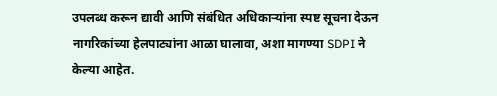उपलब्ध करून द्यावी आणि संबंधित अधिकाऱ्यांना स्पष्ट सूचना देऊन नागरिकांच्या हेलपाट्यांना आळा घालावा, अशा मागण्या SDPI ने केल्या आहेत.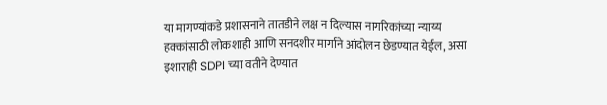या मागण्यांकडे प्रशासनाने तातडीने लक्ष न दिल्यास नागरिकांच्या न्याय्य हक्कांसाठी लोकशाही आणि सनदशीर मार्गाने आंदोलन छेडण्यात येईल, असा इशाराही SDPI च्या वतीने देण्यात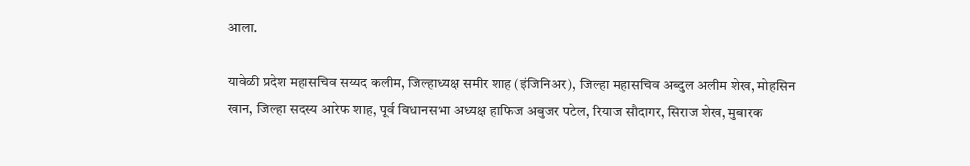आला.

यावेळी प्रदेश महासचिव सय्यद कलीम, जिल्हाध्यक्ष समीर शाह (इंजिनिअर), जिल्हा महासचिव अब्दुल अलीम शेख, मोहसिन खान, जिल्हा सदस्य आरेफ शाह, पूर्व विधानसभा अध्यक्ष हाफिज अबुजर पटेल, रियाज सौदागर, सिराज शेख, मुबारक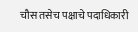चौस तसेच पक्षाचे पदाधिकारी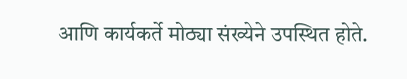आणि कार्यकर्ते मोठ्या संख्येने उपस्थित होते.